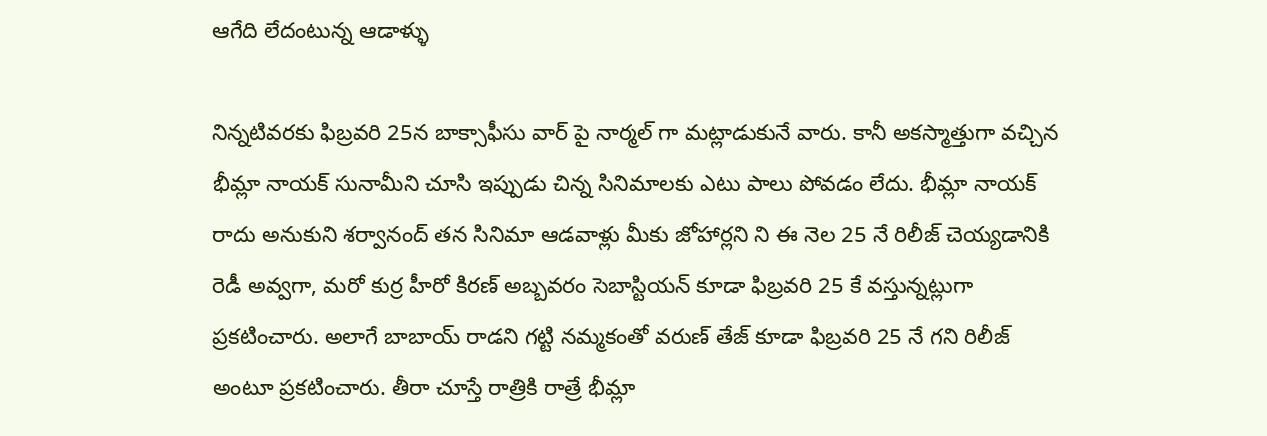ఆగేది లేదంటున్న ఆడాళ్ళు

నిన్నటివరకు ఫిబ్రవరి 25న బాక్సాఫీసు వార్ పై నార్మల్ గా మట్లాడుకునే వారు. కానీ అకస్మాత్తుగా వచ్చిన భీమ్లా నాయక్ సునామీని చూసి ఇప్పుడు చిన్న సినిమాలకు ఎటు పాలు పోవడం లేదు. భీమ్లా నాయక్ రాదు అనుకుని శర్వానంద్ తన సినిమా ఆడవాళ్లు మీకు జోహార్లని ని ఈ నెల 25 నే రిలీజ్ చెయ్యడానికి రెడీ అవ్వగా, మరో కుర్ర హీరో కిరణ్ అబ్బవరం సెబాస్టియన్ కూడా ఫిబ్రవరి 25 కే వస్తున్నట్లుగా ప్రకటించారు. అలాగే బాబాయ్ రాడని గట్టి నమ్మకంతో వరుణ్ తేజ్ కూడా ఫిబ్రవరి 25 నే గని రిలీజ్ అంటూ ప్రకటించారు. తీరా చూస్తే రాత్రికి రాత్రే భీమ్లా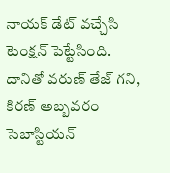నాయక్ డేట్ వచ్చేసి టెంక్షన్ పెట్టేసింది.
దానితో వరుణ్ తేజ్ గని, కిరణ్ అబ్బవరం సెబాస్టియన్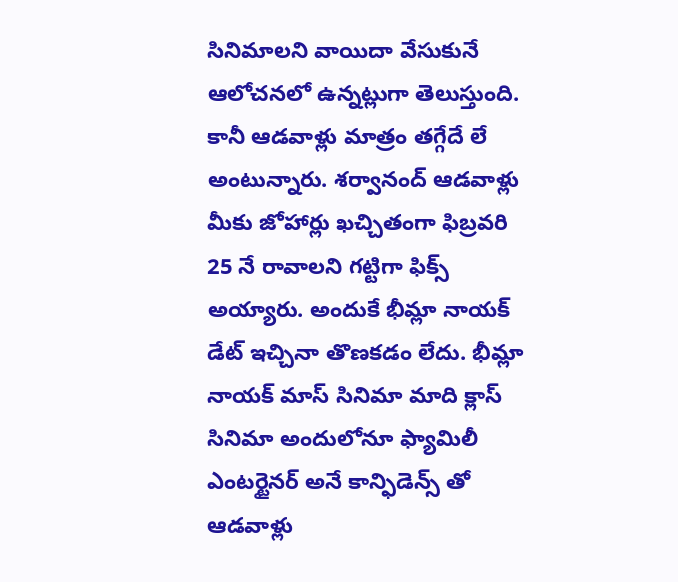సినిమాలని వాయిదా వేసుకునే ఆలోచనలో ఉన్నట్లుగా తెలుస్తుంది. కానీ ఆడవాళ్లు మాత్రం తగ్గేదే లే అంటున్నారు. శర్వానంద్ ఆడవాళ్లు మీకు జోహార్లు ఖచ్చితంగా ఫిబ్రవరి 25 నే రావాలని గట్టిగా ఫిక్స్ అయ్యారు. అందుకే భీమ్లా నాయక్ డేట్ ఇచ్చినా తొణకడం లేదు. భీమ్లా నాయక్ మాస్ సినిమా మాది క్లాస్ సినిమా అందులోనూ ఫ్యామిలీ ఎంటర్టైనర్ అనే కాన్ఫిడెన్స్ తో ఆడవాళ్లు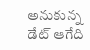అనుకున్న డేట్ ఆగేది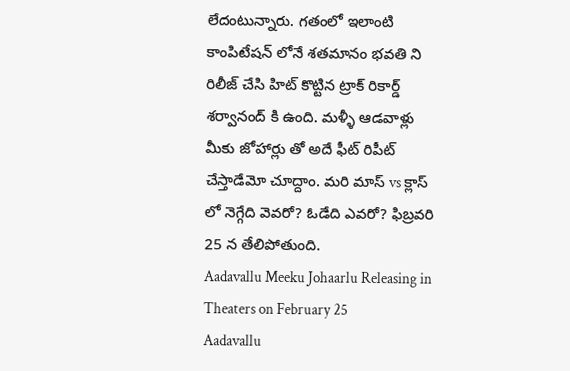లేదంటున్నారు. గతంలో ఇలాంటి కాంపిటేషన్ లోనే శతమానం భవతి ని రిలీజ్ చేసి హిట్ కొట్టిన ట్రాక్ రికార్డ్ శర్వానంద్ కి ఉంది. మళ్ళీ ఆడవాళ్లు మీకు జోహార్లు తో అదే ఫీట్ రిపీట్ చేస్తాడేమో చూద్దాం. మరి మాస్ vs క్లాస్ లో నెగ్గేది వెవరో? ఓడేది ఎవరో? ఫిబ్రవరి 25 న తేలిపోతుంది.
Aadavallu Meeku Johaarlu Releasing in Theaters on February 25
Aadavallu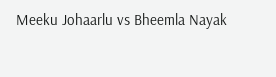Meeku Johaarlu vs Bheemla Nayak